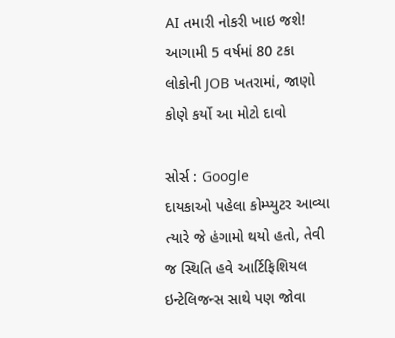AI તમારી નોકરી ખાઇ જશે! આગામી 5 વર્ષમાં 80 ટકા લોકોની JOB ખતરામાં, જાણો કોણે કર્યો આ મોટો દાવો

સોર્સ : Google
દાયકાઓ પહેલા કોમ્પ્યુટર આવ્યા ત્યારે જે હંગામો થયો હતો, તેવી જ સ્થિતિ હવે આર્ટિફિશિયલ ઇન્ટેલિજન્સ સાથે પણ જોવા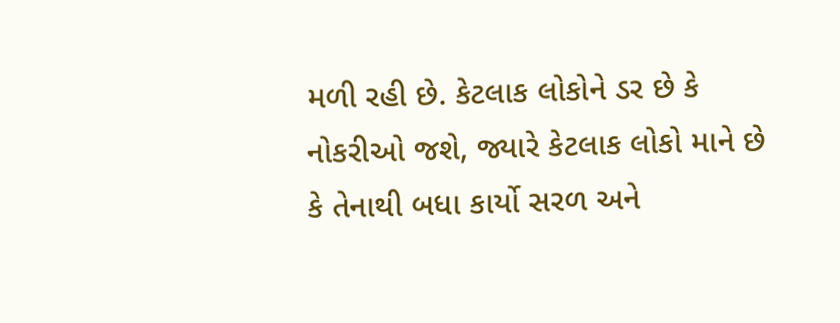મળી રહી છે. કેટલાક લોકોને ડર છે કે નોકરીઓ જશે, જ્યારે કેટલાક લોકો માને છે કે તેનાથી બધા કાર્યો સરળ અને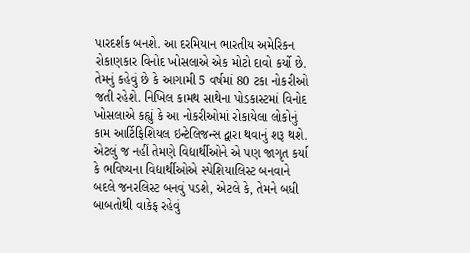પારદર્શક બનશે. આ દરમિયાન ભારતીય અમેરિકન રોકાણકાર વિનોદ ખોસલાએ એક મોટો દાવો કર્યો છે. તેમનું કહેવું છે કે આગામી 5 વર્ષમાં 80 ટકા નોકરીઓ જતી રહેશે. નિખિલ કામથ સાથેના પોડકાસ્ટમાં વિનોદ ખોસલાએ કહ્યું કે આ નોકરીઓમાં રોકાયેલા લોકોનું કામ આર્ટિફિશિયલ ઇન્ટેલિજન્સ દ્વારા થવાનું શરૂ થશે.
એટલું જ નહીં તેમણે વિદ્યાર્થીઓને એ પણ જાગૃત કર્યા કે ભવિષ્યના વિદ્યાર્થીઓએ સ્પેશિયાલિસ્ટ બનવાને બદલે જનરલિસ્ટ બનવું પડશે, એટલે કે, તેમને બધી બાબતોથી વાકેફ રહેવું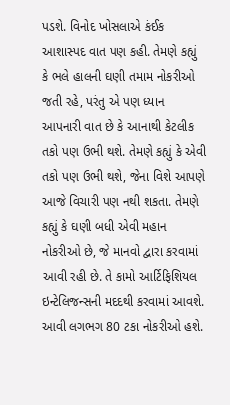પડશે. વિનોદ ખોસલાએ કંઈક આશાસ્પદ વાત પણ કહી. તેમણે કહ્યું કે ભલે હાલની ઘણી તમામ નોકરીઓ જતી રહે, પરંતુ એ પણ ધ્યાન આપનારી વાત છે કે આનાથી કેટલીક તકો પણ ઉભી થશે. તેમણે કહ્યું કે એવી તકો પણ ઉભી થશે, જેના વિશે આપણે આજે વિચારી પણ નથી શકતા. તેમણે કહ્યું કે ઘણી બધી એવી મહાન નોકરીઓ છે, જે માનવો દ્વારા કરવામાં આવી રહી છે. તે કામો આર્ટિફિશિયલ ઇન્ટેલિજન્સની મદદથી કરવામાં આવશે. આવી લગભગ 80 ટકા નોકરીઓ હશે.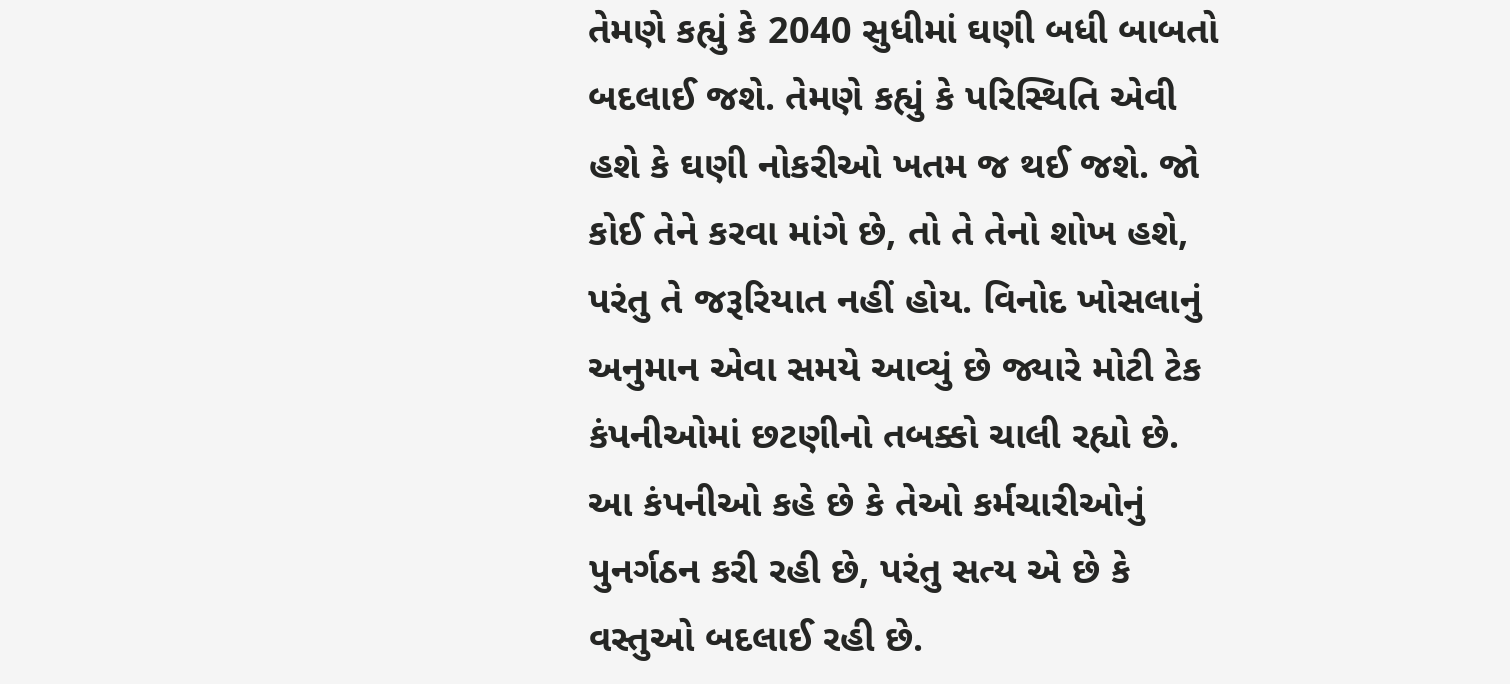તેમણે કહ્યું કે 2040 સુધીમાં ઘણી બધી બાબતો બદલાઈ જશે. તેમણે કહ્યું કે પરિસ્થિતિ એવી હશે કે ઘણી નોકરીઓ ખતમ જ થઈ જશે. જો કોઈ તેને કરવા માંગે છે, તો તે તેનો શોખ હશે, પરંતુ તે જરૂરિયાત નહીં હોય. વિનોદ ખોસલાનું અનુમાન એવા સમયે આવ્યું છે જ્યારે મોટી ટેક કંપનીઓમાં છટણીનો તબક્કો ચાલી રહ્યો છે. આ કંપનીઓ કહે છે કે તેઓ કર્મચારીઓનું પુનર્ગઠન કરી રહી છે, પરંતુ સત્ય એ છે કે વસ્તુઓ બદલાઈ રહી છે.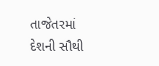તાજેતરમાં દેશની સૌથી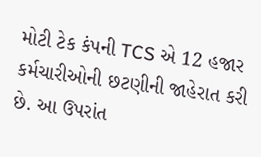મોટી ટેક કંપની TCS એ 12 હજાર કર્મચારીઓની છટણીની જાહેરાત કરી છે. આ ઉપરાંત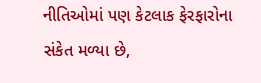નીતિઓમાં પણ કેટલાક ફેરફારોના સંકેત મળ્યા છે,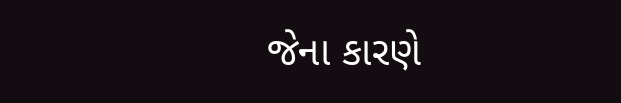જેના કારણે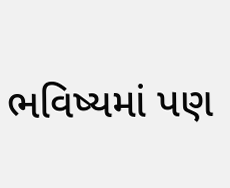ભવિષ્યમાં પણ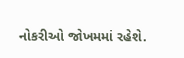નોકરીઓ જોખમમાં રહેશે.